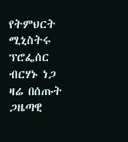የትምህርት ሚኒስትሩ ፕሮፌሰር ብርሃኑ ነጋ ዛሬ በሰጡት ጋዜጣዊ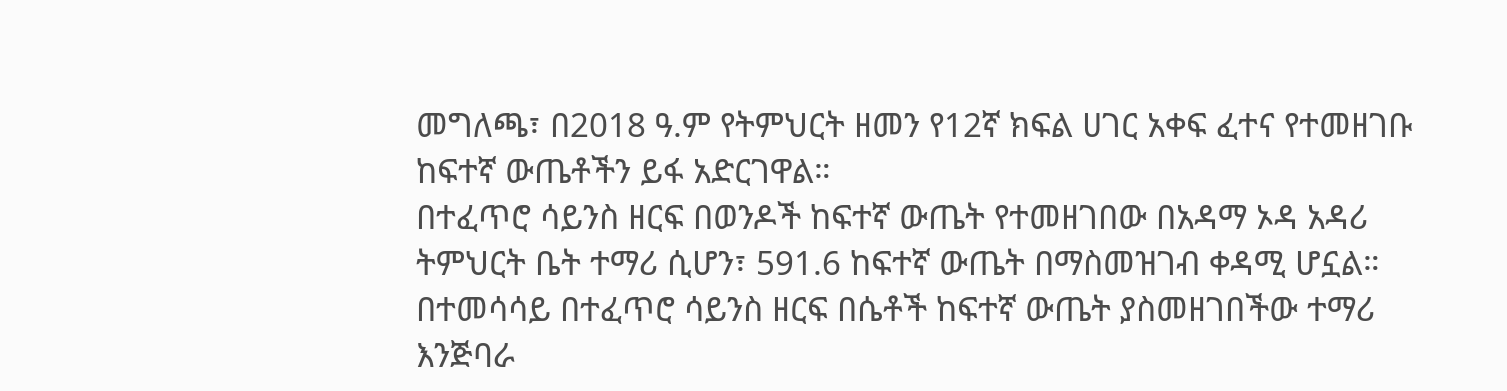መግለጫ፣ በ2018 ዓ.ም የትምህርት ዘመን የ12ኛ ክፍል ሀገር አቀፍ ፈተና የተመዘገቡ ከፍተኛ ውጤቶችን ይፋ አድርገዋል።
በተፈጥሮ ሳይንስ ዘርፍ በወንዶች ከፍተኛ ውጤት የተመዘገበው በአዳማ ኦዳ አዳሪ ትምህርት ቤት ተማሪ ሲሆን፣ 591.6 ከፍተኛ ውጤት በማስመዝገብ ቀዳሚ ሆኗል።
በተመሳሳይ በተፈጥሮ ሳይንስ ዘርፍ በሴቶች ከፍተኛ ውጤት ያስመዘገበችው ተማሪ እንጅባራ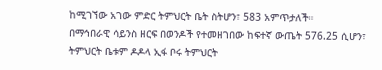ከሚገኘው አገው ምድር ትምህርት ቤት ስትሆን፣ 583 አምጥታለች።
በማኅበራዊ ሳይንስ ዘርፍ በወንዶች የተመዘገበው ከፍተኛ ውጤት 576.25 ሲሆን፣ ትምህርት ቤቱም ዶዶላ ኢፋ ቦሩ ትምህርት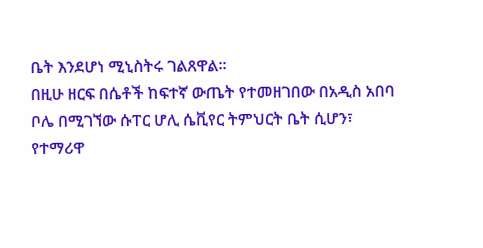ቤት እንደሆነ ሚኒስትሩ ገልጸዋል።
በዚሁ ዘርፍ በሴቶች ከፍተኛ ውጤት የተመዘገበው በአዲስ አበባ ቦሌ በሚገኘው ሱፐር ሆሊ ሴቪየር ትምህርት ቤት ሲሆን፣ የተማሪዋ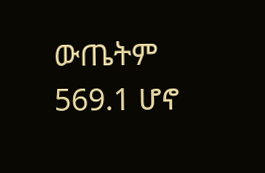ውጤትም 569.1 ሆኖ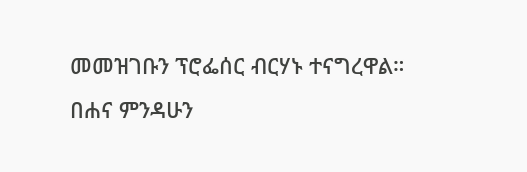መመዝገቡን ፕሮፌሰር ብርሃኑ ተናግረዋል።
በሐና ምንዳሁን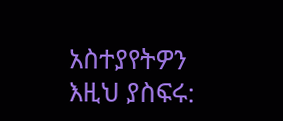አስተያየትዎን እዚህ ያስፍሩ: